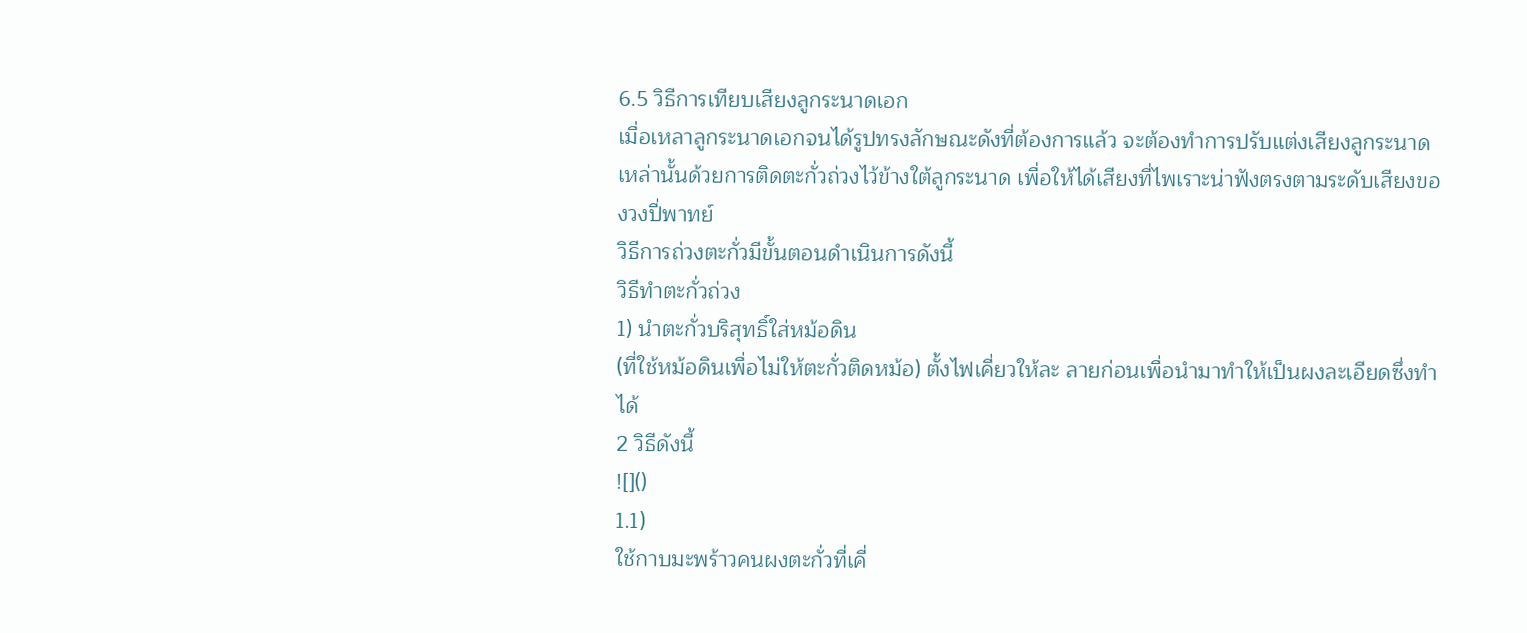6.5 วิธีการเทียบเสียงลูกระนาดเอก
เมื่อเหลาลูกระนาดเอกจนได้รูปทรงลักษณะดังที่ต้องการแล้ว จะต้องทำการปรับแต่งเสียงลูกระนาดเหล่านั้นด้วยการติดตะกั่วถ่วงไว้ข้างใต้ลูกระนาด เพื่อให้ได้เสียงที่ไพเราะน่าฟังตรงตามระดับเสียงของวงปี่พาทย์
วิธีการถ่วงตะกั่วมีขั้นตอนดำเนินการดังนี้
วิธีทำตะกั่วถ่วง
1) นำตะกั่วบริสุทธิ์ใส่หม้อดิน
(ที่ใช้หม้อดินเพื่อไม่ให้ตะกั่วติดหม้อ) ตั้งไฟเคี่ยวให้ละ ลายก่อนเพื่อนำมาทำให้เป็นผงละเอียดซึ่งทำได้
2 วิธีดังนี้
![]()
1.1)
ใช้กาบมะพร้าวคนผงตะกั่วที่เคี่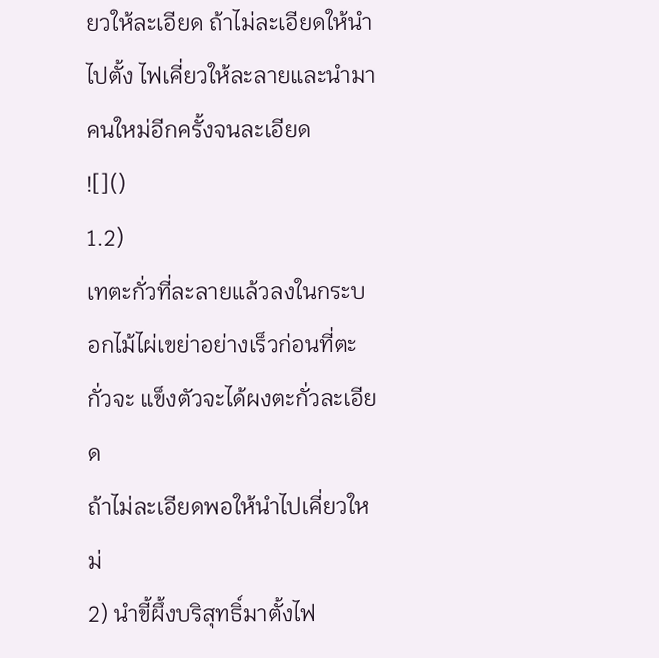ยวให้ละเอียด ถ้าไม่ละเอียดให้นำไปตั้ง ไฟเคี่ยวให้ละลายและนำมาคนใหม่อีกครั้งจนละเอียด
![]()
1.2)
เทตะกั่วที่ละลายแล้วลงในกระบอกไม้ไผ่เขย่าอย่างเร็วก่อนที่ตะกั่วจะ แข็งตัวจะได้ผงตะกั่วละเอียด
ถ้าไม่ละเอียดพอให้นำไปเคี่ยวใหม่
2) นำขี้ผึ้งบริสุทธิ์มาตั้งไฟ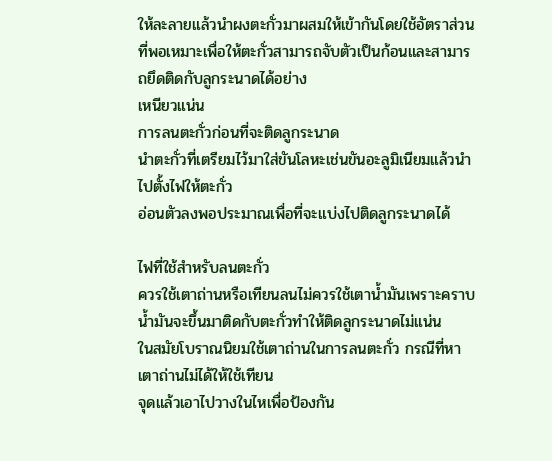ให้ละลายแล้วนำผงตะกั่วมาผสมให้เข้ากันโดยใช้อัตราส่วน
ที่พอเหมาะเพื่อให้ตะกั่วสามารถจับตัวเป็นก้อนและสามารถยึดติดกับลูกระนาดได้อย่าง
เหนียวแน่น
การลนตะกั่วก่อนที่จะติดลูกระนาด
นำตะกั่วที่เตรียมไว้มาใส่ขันโลหะเช่นขันอะลูมิเนียมแล้วนำไปตั้งไฟให้ตะกั่ว
อ่อนตัวลงพอประมาณเพื่อที่จะแบ่งไปติดลูกระนาดได้

ไฟที่ใช้สำหรับลนตะกั่ว
ควรใช้เตาถ่านหรือเทียนลนไม่ควรใช้เตาน้ำมันเพราะคราบน้ำมันจะขึ้นมาติดกับตะกั่วทำให้ติดลูกระนาดไม่แน่น
ในสมัยโบราณนิยมใช้เตาถ่านในการลนตะกั่ว กรณีที่หาเตาถ่านไม่ได้ให้ใช้เทียน
จุดแล้วเอาไปวางในไหเพื่อป้องกัน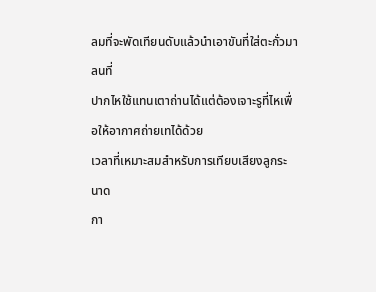ลมที่จะพัดเทียนดับแล้วนำเอาขันที่ใส่ตะกั่วมาลนที่
ปากไหใช้แทนเตาถ่านได้แต่ต้องเจาะรูที่ไหเพื่อให้อากาศถ่ายเทได้ด้วย
เวลาที่เหมาะสมสำหรับการเทียบเสียงลูกระนาด
กา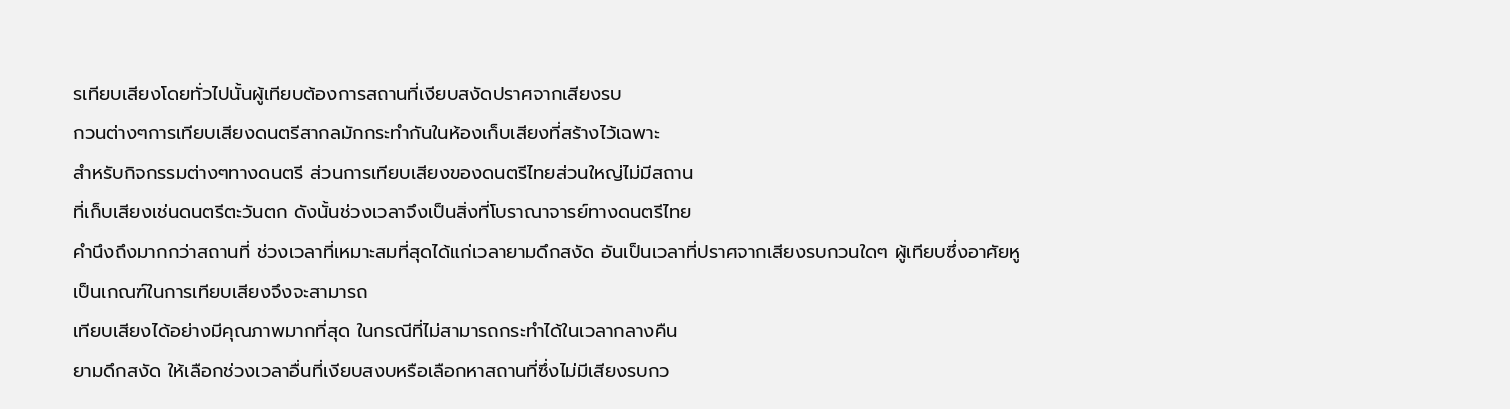รเทียบเสียงโดยทั่วไปนั้นผู้เทียบต้องการสถานที่เงียบสงัดปราศจากเสียงรบ
กวนต่างๆการเทียบเสียงดนตรีสากลมักกระทำกันในห้องเก็บเสียงที่สร้างไว้เฉพาะ
สำหรับกิจกรรมต่างๆทางดนตรี ส่วนการเทียบเสียงของดนตรีไทยส่วนใหญ่ไม่มีสถาน
ที่เก็บเสียงเช่นดนตรีตะวันตก ดังนั้นช่วงเวลาจึงเป็นสิ่งที่โบราณาจารย์ทางดนตรีไทย
คำนึงถึงมากกว่าสถานที่ ช่วงเวลาที่เหมาะสมที่สุดได้แก่เวลายามดึกสงัด อันเป็นเวลาที่ปราศจากเสียงรบกวนใดๆ ผู้เทียบซึ่งอาศัยหูเป็นเกณฑ์ในการเทียบเสียงจึงจะสามารถ
เทียบเสียงได้อย่างมีคุณภาพมากที่สุด ในกรณีที่ไม่สามารถกระทำได้ในเวลากลางคืน
ยามดึกสงัด ให้เลือกช่วงเวลาอื่นที่เงียบสงบหรือเลือกหาสถานที่ซึ่งไม่มีเสียงรบกว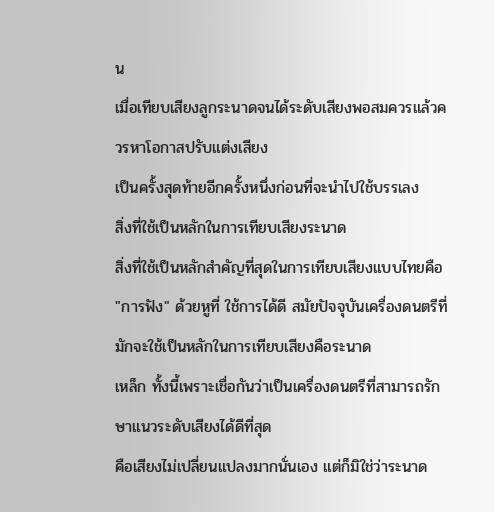น
เมื่อเทียบเสียงลูกระนาดจนได้ระดับเสียงพอสมควรแล้วควรหาโอกาสปรับแต่งเสียง
เป็นครั้งสุดท้ายอีกครั้งหนึ่งก่อนที่จะนำไปใช้บรรเลง
สิ่งที่ใช้เป็นหลักในการเทียบเสียงระนาด
สิ่งที่ใช้เป็นหลักสำคัญที่สุดในการเทียบเสียงแบบไทยคือ
"การฟัง" ด้วยหูที่ ใช้การได้ดี สมัยปัจจุบันเครื่องดนตรีที่มักจะใช้เป็นหลักในการเทียบเสียงคือระนาด
เหล็ก ทั้งนี้เพราะเชื่อกันว่าเป็นเครื่องดนตรีที่สามารถรักษาแนวระดับเสียงได้ดีที่สุด
คือเสียงไม่เปลี่ยนแปลงมากนั่นเอง แต่ก็มิใช่ว่าระนาด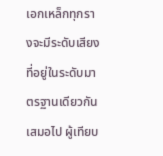เอกเหล็กทุกรางจะมีระดับเสียง
ที่อยู่ในระดับมาตรฐานเดียวกันเสมอไป ผู้เทียบ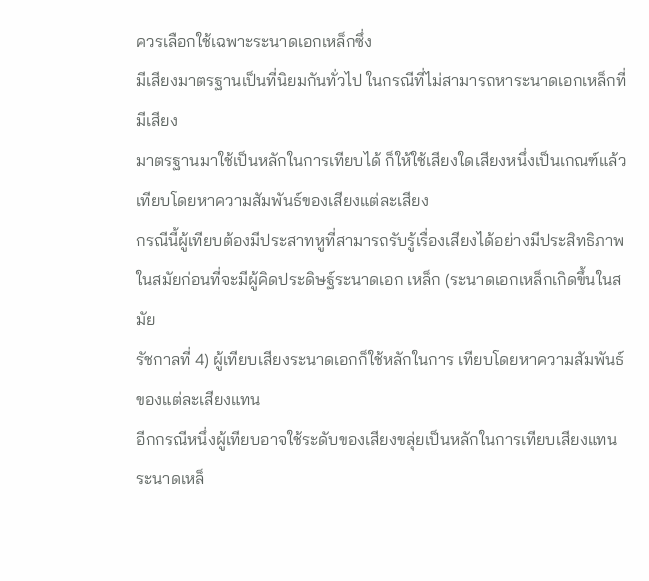ควรเลือกใช้เฉพาะระนาดเอกเหล็กซึ่ง
มีเสียงมาตรฐานเป็นที่นิยมกันทั่วไป ในกรณีที่ไม่สามารถหาระนาดเอกเหล็กที่มีเสียง
มาตรฐานมาใช้เป็นหลักในการเทียบได้ ก็ให้ใช้เสียงใดเสียงหนึ่งเป็นเกณฑ์แล้วเทียบโดยหาความสัมพันธ์ของเสียงแต่ละเสียง
กรณีนี้ผู้เทียบต้องมีประสาทหูที่สามารถรับรู้เรื่องเสียงได้อย่างมีประสิทธิภาพ
ในสมัยก่อนที่จะมีผู้คิดประดิษฐ์ระนาดเอก เหล็ก (ระนาดเอกเหล็กเกิดขึ้นในสมัย
รัชกาลที่ 4) ผู้เทียบเสียงระนาดเอกก็ใช้หลักในการ เทียบโดยหาความสัมพันธ์ของแต่ละเสียงแทน
อีกกรณีหนึ่งผู้เทียบอาจใช้ระดับของเสียงขลุ่ยเป็นหลักในการเทียบเสียงแทน
ระนาดเหล็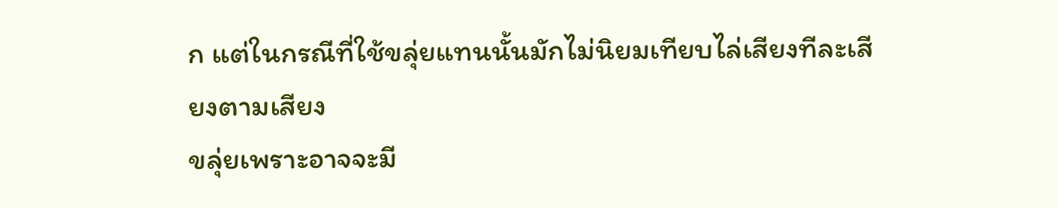ก แต่ในกรณีที่ใช้ขลุ่ยแทนนั้นมักไม่นิยมเทียบไล่เสียงทีละเสียงตามเสียง
ขลุ่ยเพราะอาจจะมี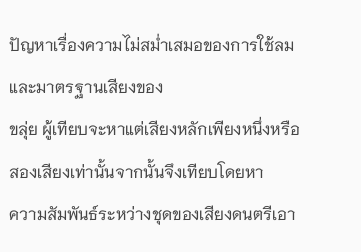ปัญหาเรื่องความไม่สม่ำเสมอของการใช้ลมและมาตรฐานเสียงของ
ขลุ่ย ผู้เทียบจะหาแต่เสียงหลักเพียงหนึ่งหรือสองเสียงเท่านั้นจากนั้นจึงเทียบโดยหา
ความสัมพันธ์ระหว่างชุดของเสียงดนตรีเอา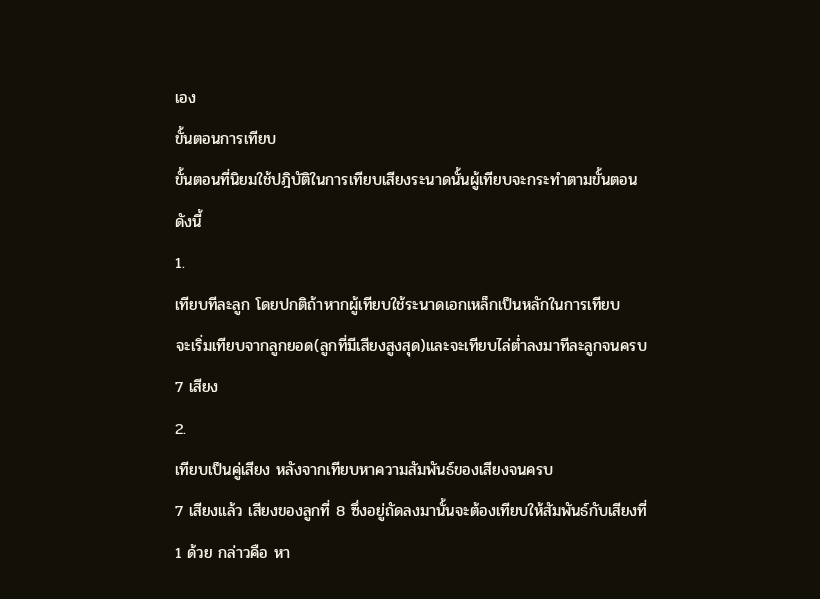เอง
ขั้นตอนการเทียบ
ขั้นตอนที่นิยมใช้ปฎิบัติในการเทียบเสียงระนาดนั้นผู้เทียบจะกระทำตามขั้นตอน
ดังนี้
1.
เทียบทีละลูก โดยปกติถ้าหากผู้เทียบใช้ระนาดเอกเหล็กเป็นหลักในการเทียบ
จะเริ่มเทียบจากลูกยอด(ลูกที่มีเสียงสูงสุด)และจะเทียบไล่ต่ำลงมาทีละลูกจนครบ
7 เสียง
2.
เทียบเป็นคู่เสียง หลังจากเทียบหาความสัมพันธ์ของเสียงจนครบ
7 เสียงแล้ว เสียงของลูกที่ 8 ซึ่งอยู่ถัดลงมานั้นจะต้องเทียบให้สัมพันธ์กับเสียงที่
1 ด้วย กล่าวคือ หา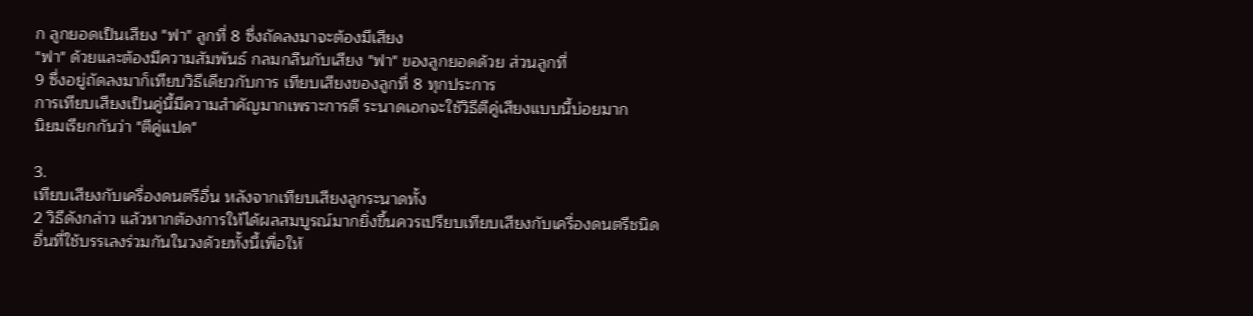ก ลูกยอดเป็นเสียง "ฟา" ลูกที่ 8 ซึ่งถัดลงมาจะต้องมีเสียง
"ฟา" ด้วยและต้องมีความสัมพันธ์ กลมกลืนกับเสียง "ฟา" ของลูกยอดด้วย ส่วนลูกที่
9 ซึ่งอยู่ถัดลงมาก็เทียบวิธีเดียวกับการ เทียบเสียงของลูกที่ 8 ทุกประการ
การเทียบเสียงเป็นคู่นี้มีความสำคัญมากเพราะการตี ระนาดเอกจะใช้วิธีตีคู่เสียงแบบนี้บ่อยมาก
นิยมเรียกกันว่า "ตีคู่แปด"

3.
เทียบเสียงกับเครื่องดนตรีอื่น หลังจากเทียบเสียงลูกระนาดทั้ง
2 วิธีดังกล่าว แล้วหากต้องการให้ได้ผลสมบูรณ์มากยิ่งขึ้นควรเปรียบเทียบเสียงกับเครื่องดนตรีชนิด
อื่นที่ใช้บรรเลงร่วมกันในวงด้วยทั้งนี้เพื่อให้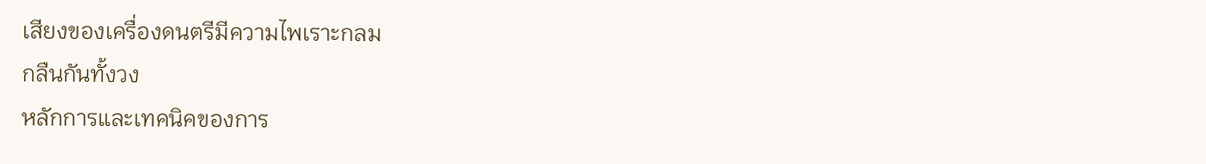เสียงของเครื่องดนตรีมีความไพเราะกลม
กลืนกันทั้งวง
หลักการและเทคนิคของการ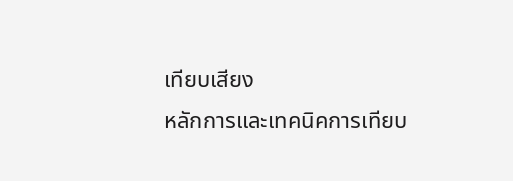เทียบเสียง
หลักการและเทคนิคการเทียบ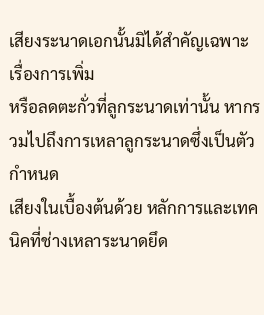เสียงระนาดเอกนั้นมิได้สำคัญเฉพาะเรื่องการเพิ่ม
หรือลดตะกั่วที่ลูกระนาดเท่านั้น หากรวมไปถึงการเหลาลูกระนาดซึ่งเป็นตัวกำหนด
เสียงในเบื้องต้นด้วย หลักการและเทคนิคที่ช่างเหลาระนาดยึด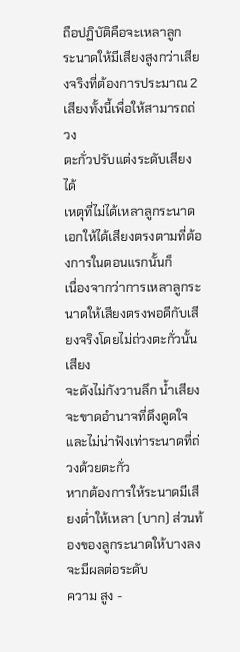ถือปฏิบัติคือจะเหลาลูก
ระนาดให้มีเสียงสูงกว่าเสียงจริงที่ต้องการประมาณ 2 เสียงทั้งนี้เพื่อให้สามารถถ่วง
ตะกั่วปรับแต่งระดับเสียงได้
เหตุที่ไม่ได้เหลาลูกระนาดเอกให้ได้เสียงตรงตามที่ต้องการในตอนแรกนั้นก็
เนื่องจากว่าการเหลาลูกระนาดให้เสียงตรงพอดีกับเสียงจริงโดยไม่ถ่วงตะกั่วนั้นเสียง
จะดังไม่กังวานลึก น้ำเสียงจะขาดอำนาจที่ดึงดูดใจและไม่น่าฟังเท่าระนาดที่ถ่วงด้วยตะกั่ว
หากต้องการให้ระนาดมีเสียงต่ำให้เหลา (บาก) ส่วนท้องของลูกระนาดให้บางลงจะมีผลต่อระดับ
ความ สูง -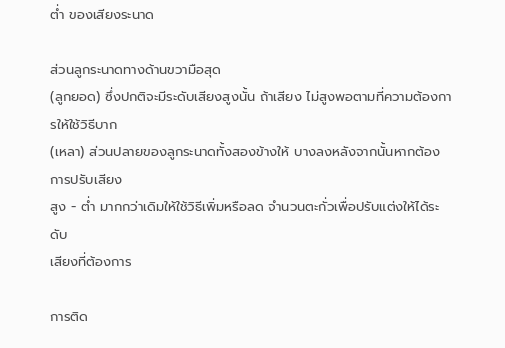ต่ำ ของเสียงระนาด

ส่วนลูกระนาดทางด้านขวามือสุด
(ลูกยอด) ซึ่งปกติจะมีระดับเสียงสูงนั้น ถ้าเสียง ไม่สูงพอตามที่ความต้องการให้ใช้วิธีบาก
(เหลา) ส่วนปลายของลูกระนาดทั้งสองข้างให้ บางลงหลังจากนั้นหากต้องการปรับเสียง
สูง - ต่ำ มากกว่าเดิมให้ใช้วิธีเพิ่มหรือลด จำนวนตะกั่วเพื่อปรับแต่งให้ได้ระดับ
เสียงที่ต้องการ

การติด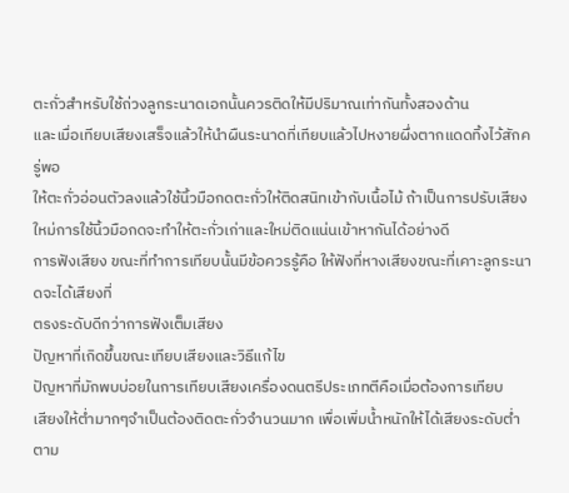ตะกั่วสำหรับใช้ถ่วงลูกระนาดเอกนั้นควรติดให้มีปริมาณเท่ากันทั้งสองด้าน
และเมื่อเทียบเสียงเสร็จแล้วให้นำผืนระนาดที่เทียบแล้วไปหงายผึ่งตากแดดทิ้งไว้สักครู่พอ
ให้ตะกั่วอ่อนตัวลงแล้วใช้นิ้วมือกดตะกั่วให้ติดสนิทเข้ากับเนื้อไม้ ถ้าเป็นการปรับเสียง
ใหม่การใช้นิ้วมือกดจะทำให้ตะกั่วเก่าและใหม่ติดแน่นเข้าหากันได้อย่างดี
การฟังเสียง ขณะที่ทำการเทียบนั้นมีข้อควรรู้คือ ให้ฟังที่หางเสียงขณะที่เคาะลูกระนาดจะได้เสียงที่
ตรงระดับดีกว่าการฟังเต็มเสียง
ปัญหาที่เกิดขึ้นขณะเทียบเสียงและวิธีแก้ไข
ปัญหาที่มักพบบ่อยในการเทียบเสียงเครื่องดนตรีประเภทตีคือเมื่อต้องการเทียบ
เสียงให้ต่ำมากๆจำเป็นต้องติดตะกั่วจำนวนมาก เพื่อเพิ่มน้ำหนักให้ได้เสียงระดับต่ำตาม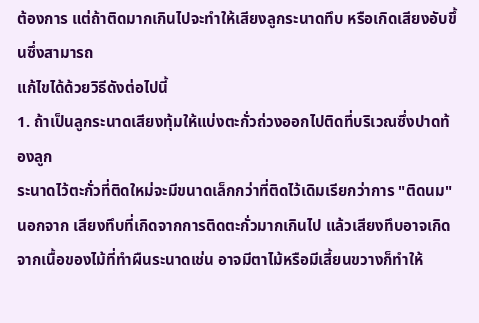ต้องการ แต่ถ้าติดมากเกินไปจะทำให้เสียงลูกระนาดทึบ หรือเกิดเสียงอับขึ้นซึ่งสามารถ
แก้ไขได้ด้วยวิธีดังต่อไปนี้
1. ถ้าเป็นลูกระนาดเสียงทุ้มให้แบ่งตะกั่วถ่วงออกไปติดที่บริเวณซึ่งปาดท้องลูก
ระนาดไว้ตะกั่วที่ติดใหม่จะมีขนาดเล็กกว่าที่ติดไว้เดิมเรียกว่าการ "ติดนม"
นอกจาก เสียงทึบที่เกิดจากการติดตะกั่วมากเกินไป แล้วเสียงทึบอาจเกิดจากเนื้อของไม้ที่ทำผืนระนาดเช่น อาจมีตาไม้หรือมีเสี้ยนขวางก็ทำให้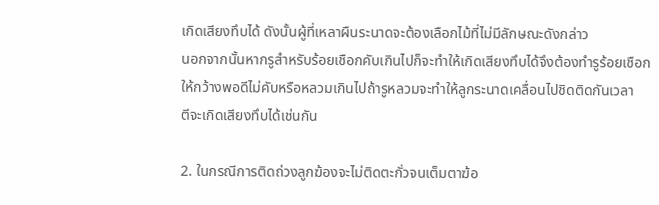เกิดเสียงทึบได้ ดังนั้นผู้ที่เหลาผืนระนาดจะต้องเลือกไม้ที่ไม่มีลักษณะดังกล่าว
นอกจากนั้นหากรูสำหรับร้อยเชือกคับเกินไปก็จะทำให้เกิดเสียงทึบได้จึงต้องทำรูร้อยเชือก
ให้กว้างพอดีไม่คับหรือหลวมเกินไปถ้ารูหลวมจะทำให้ลูกระนาดเคลื่อนไปชิดติดกันเวลา
ตีจะเกิดเสียงทึบได้เช่นกัน

2. ในกรณีการติดถ่วงลูกฆ้องจะไม่ติดตะกั่วจนเต็มตาฆ้อ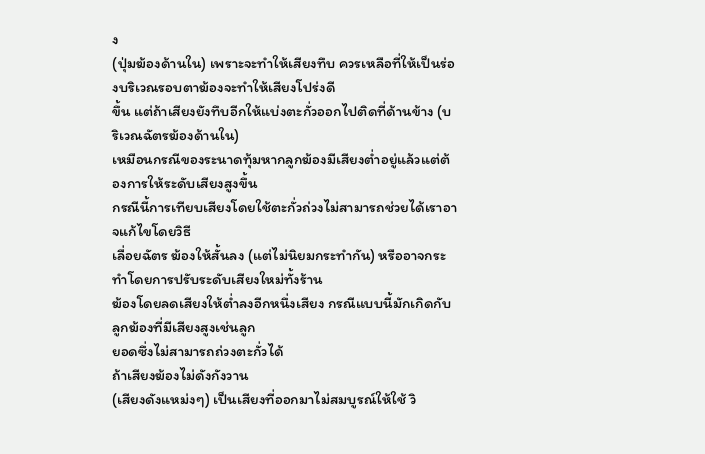ง
(ปุ่มฆ้องด้านใน) เพราะจะทำให้เสียงทึบ ควรเหลือที่ให้เป็นร่องบริเวณรอบตาฆ้องจะทำให้เสียงโปร่งดี
ขึ้น แต่ถ้าเสียงยังทึบอีกให้แบ่งตะกั่วออกไปติดที่ด้านข้าง (บริเวณฉัตรฆ้องด้านใน)
เหมือนกรณีของระนาดทุ้มหากลูกฆ้องมีเสียงต่ำอยู่แล้วแต่ต้องการให้ระดับเสียงสูงขึ้น
กรณีนี้การเทียบเสียงโดยใช้ตะกั่วถ่วงไม่สามารถช่วยได้เราอาจแก้ไขโดยวิธี
เลื่อยฉัตร ฆ้องให้สั้นลง (แต่ไม่นิยมกระทำกัน) หรืออาจกระทำโดยการปรับระดับเสียงใหม่ทั้งร้าน
ฆ้องโดยลดเสียงให้ต่ำลงอีกหนึ่งเสียง กรณีแบบนี้มักเกิดกับลูกฆ้องที่มีเสียงสูงเช่นลูก
ยอดซึ่งไม่สามารถถ่วงตะกั่วได้
ถ้าเสียงฆ้องไม่ดังกังวาน
(เสียงดังแหม่งๆ) เป็นเสียงที่ออกมาไม่สมบูรณ์ให้ใช้ วิ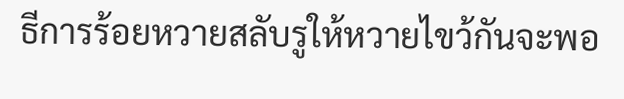ธีการร้อยหวายสลับรูให้หวายไขว้กันจะพอ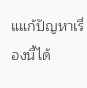แแก้ปัญหาเรื่องนี้ได้